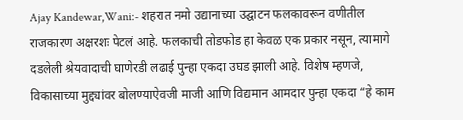Ajay Kandewar,Wani:- शहरात नमो उद्यानाच्या उद्घाटन फलकावरून वणीतील राजकारण अक्षरशः पेटलं आहे. फलकाची तोडफोड हा केवळ एक प्रकार नसून, त्यामागे दडलेली श्रेयवादाची घाणेरडी लढाई पुन्हा एकदा उघड झाली आहे. विशेष म्हणजे, विकासाच्या मुद्द्यांवर बोलण्याऐवजी माजी आणि विद्यमान आमदार पुन्हा एकदा “हे काम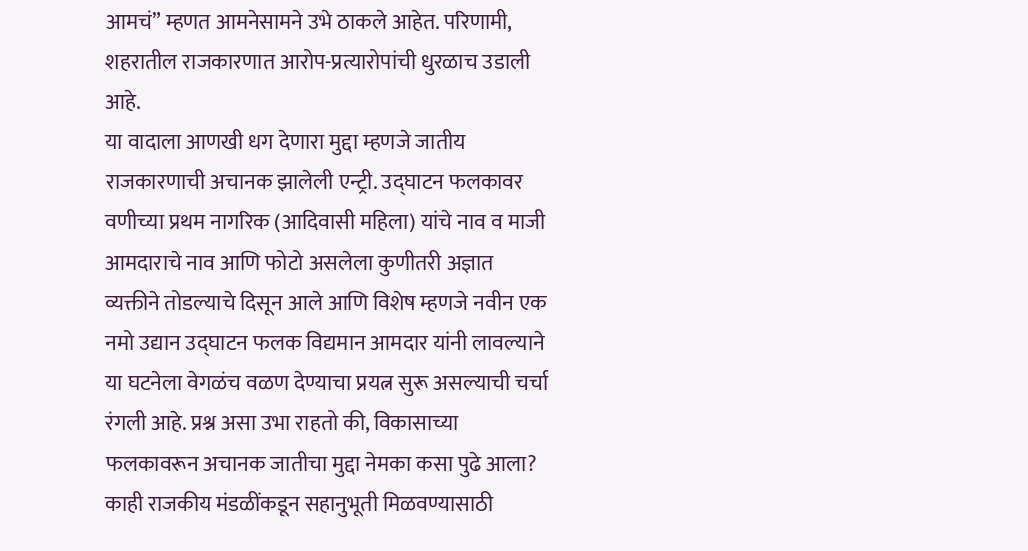आमचं” म्हणत आमनेसामने उभे ठाकले आहेत. परिणामी, शहरातील राजकारणात आरोप-प्रत्यारोपांची धुरळाच उडाली आहे.
या वादाला आणखी धग देणारा मुद्दा म्हणजे जातीय राजकारणाची अचानक झालेली एन्ट्री. उद्घाटन फलकावर वणीच्या प्रथम नागरिक (आदिवासी महिला) यांचे नाव व माजी आमदाराचे नाव आणि फोटो असलेला कुणीतरी अज्ञात व्यक्तीने तोडल्याचे दिसून आले आणि विशेष म्हणजे नवीन एक नमो उद्यान उद्घाटन फलक विद्यमान आमदार यांनी लावल्याने या घटनेला वेगळंच वळण देण्याचा प्रयत्न सुरू असल्याची चर्चा रंगली आहे. प्रश्न असा उभा राहतो की, विकासाच्या फलकावरून अचानक जातीचा मुद्दा नेमका कसा पुढे आला? काही राजकीय मंडळींकडून सहानुभूती मिळवण्यासाठी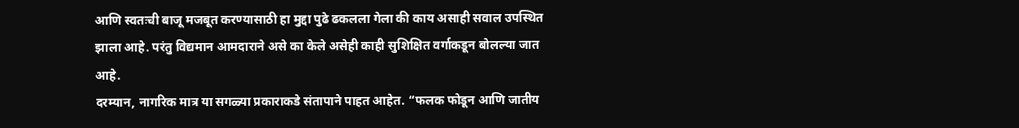आणि स्वतःची बाजू मजबूत करण्यासाठी हा मुद्दा पुढे ढकलला गेला की काय असाही सवाल उपस्थित झाला आहे. परंतु विद्यमान आमदाराने असे का केले असेही काही सुशिक्षित वर्गाकडून बोलल्या जात आहे.
दरम्यान, नागरिक मात्र या सगळ्या प्रकाराकडे संतापाने पाहत आहेत. “फलक फोडून आणि जातीय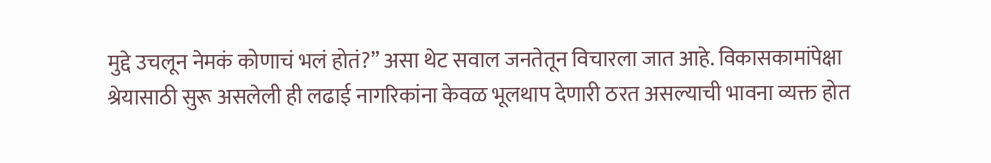मुद्दे उचलून नेमकं कोणाचं भलं होतं?” असा थेट सवाल जनतेतून विचारला जात आहे. विकासकामांपेक्षा श्रेयासाठी सुरू असलेली ही लढाई नागरिकांना केवळ भूलथाप देणारी ठरत असल्याची भावना व्यक्त होत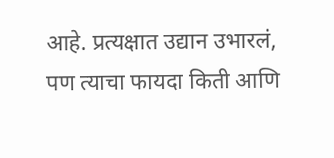आहे. प्रत्यक्षात उद्यान उभारलं, पण त्याचा फायदा किती आणि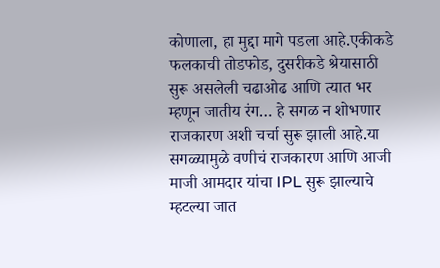कोणाला, हा मुद्दा मागे पडला आहे.एकीकडे फलकाची तोडफोड, दुसरीकडे श्रेयासाठी सुरू असलेली चढाओढ आणि त्यात भर म्हणून जातीय रंग… हे सगळ न शोभणार राजकारण अशी चर्चा सुरू झाली आहे.या सगळ्यामुळे वणीचं राजकारण आणि आजी माजी आमदार यांचा IPL सुरू झाल्याचे म्हटल्या जात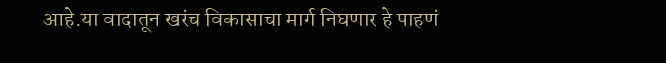आहे.या वादातून खरंच विकासाचा मार्ग निघणार हे पाहणं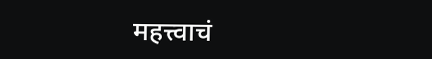महत्त्वाचं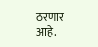ठरणार आहे.